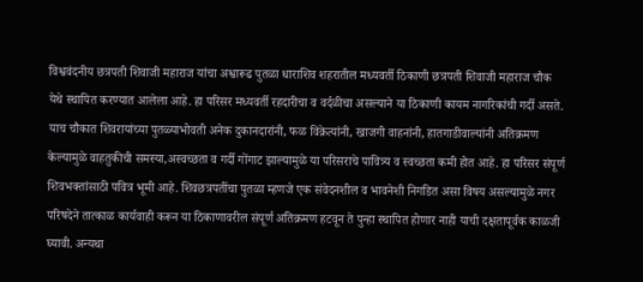विश्ववंदनीय छत्रपती शिवाजी महाराज यांचा अश्वारूढ पुतळा धाराशिव शहरातील मध्यवर्ती ठिकाणी छत्रपती शिवाजी महाराज चौक येथे स्थापित करण्यात आलेला आहे. हा परिसर मध्यवर्ती रहदारीचा व वर्दळीचा असल्याने या ठिकाणी कायम नागरिकांची गर्दी असते. याच चौकात शिवरायांच्या पुतळ्याभोवती अनेक दुकानदारांनी, फळ विक्रेत्यांनी, खाजगी वाहनांनी, हातगाडीवाल्यांनी अतिक्रमण केल्यामुळे वाहतुकीची समस्या,अस्वच्छता व गर्दी गोंगाट झाल्यामुळे या परिसराचे पावित्र्य व स्वच्छता कमी होत आहे. हा परिसर संपूर्ण शिवभक्तांसाठी पवित्र भूमी आहे. शिवछत्रपतींचा पुतळा म्हणजे एक संवेदनशील व भावनेशी निगडित असा विषय असल्यामुळे नगर परिषदेने तात्काळ कार्यवाही करून या ठिकाणावरील संपूर्ण अतिक्रमण हटवून ते पुन्हा स्थापित होणार नाही याची दक्षतापूर्वक काळजी घ्यावी. अन्यथा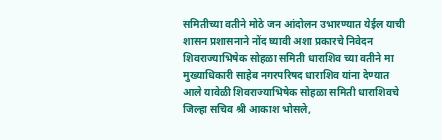समितीच्या वतीने मोठे जन आंदोलन उभारण्यात येईल याची शासन प्रशासनाने नोंद घ्यावी अशा प्रकारचे निवेदन शिवराज्याभिषेक सोहळा समिती धाराशिव च्या वतीने मा मुख्याधिकारी साहेब नगरपरिषद धाराशिव यांना देण्यात आले यावेळी शिवराज्याभिषेक सोहळा समिती धाराशिवचे जिल्हा सचिव श्री आकाश भोसले,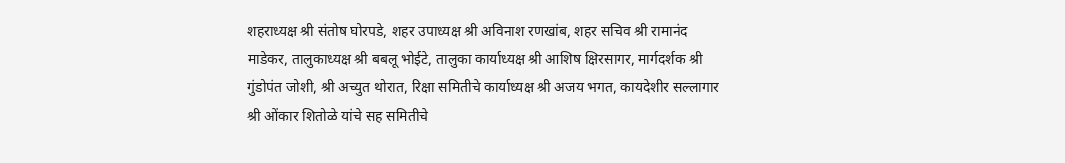शहराध्यक्ष श्री संतोष घोरपडे, शहर उपाध्यक्ष श्री अविनाश रणखांब, शहर सचिव श्री रामानंद माडेकर, तालुकाध्यक्ष श्री बबलू भोईटे, तालुका कार्याध्यक्ष श्री आशिष क्षिरसागर, मार्गदर्शक श्री गुंडोपंत जोशी, श्री अच्युत थोरात, रिक्षा समितीचे कार्याध्यक्ष श्री अजय भगत, कायदेशीर सल्लागार श्री ओंकार शितोळे यांचे सह समितीचे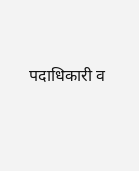पदाधिकारी व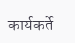कार्यकर्ते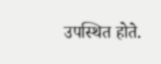उपस्थित होते.